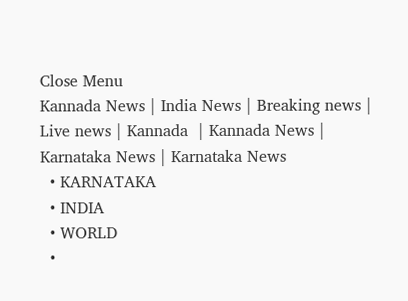Close Menu
Kannada News | India News | Breaking news | Live news | Kannada  | Kannada News | Karnataka News | Karnataka News
  • KARNATAKA
  • INDIA
  • WORLD
  •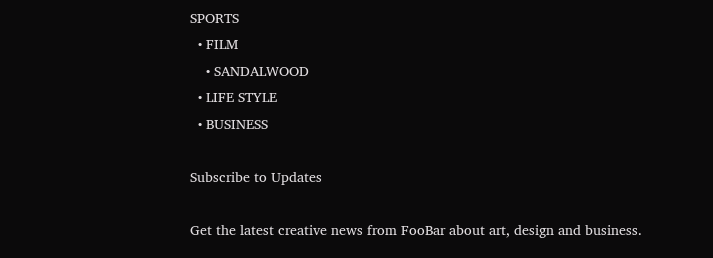SPORTS
  • FILM
    • SANDALWOOD
  • LIFE STYLE
  • BUSINESS

Subscribe to Updates

Get the latest creative news from FooBar about art, design and business.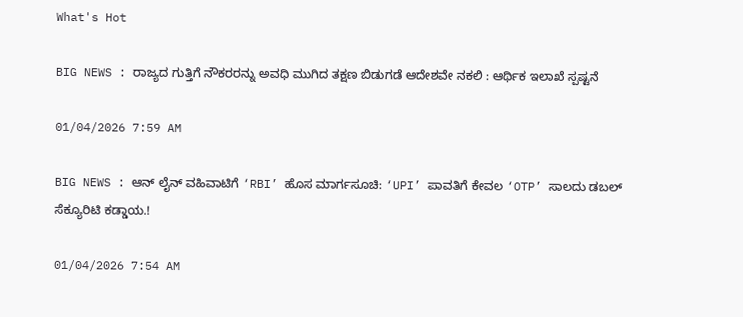What's Hot

BIG NEWS : ರಾಜ್ಯದ ಗುತ್ತಿಗೆ ನೌಕರರನ್ನು ಅವಧಿ ಮುಗಿದ ತಕ್ಷಣ ಬಿಡುಗಡೆ ಆದೇಶವೇ ನಕಲಿ : ಆರ್ಥಿಕ ಇಲಾಖೆ ಸ್ಪಷ್ಟನೆ

01/04/2026 7:59 AM

BIG NEWS : ಆನ್ ಲೈನ್ ವಹಿವಾಟಿಗೆ ‘RBI’ ಹೊಸ ಮಾರ್ಗಸೂಚಿ: ‘UPI’ ಪಾವತಿಗೆ ಕೇವಲ ‘OTP’ ಸಾಲದು ಡಬಲ್ ಸೆಕ್ಯೂರಿಟಿ ಕಡ್ಡಾಯ.!

01/04/2026 7:54 AM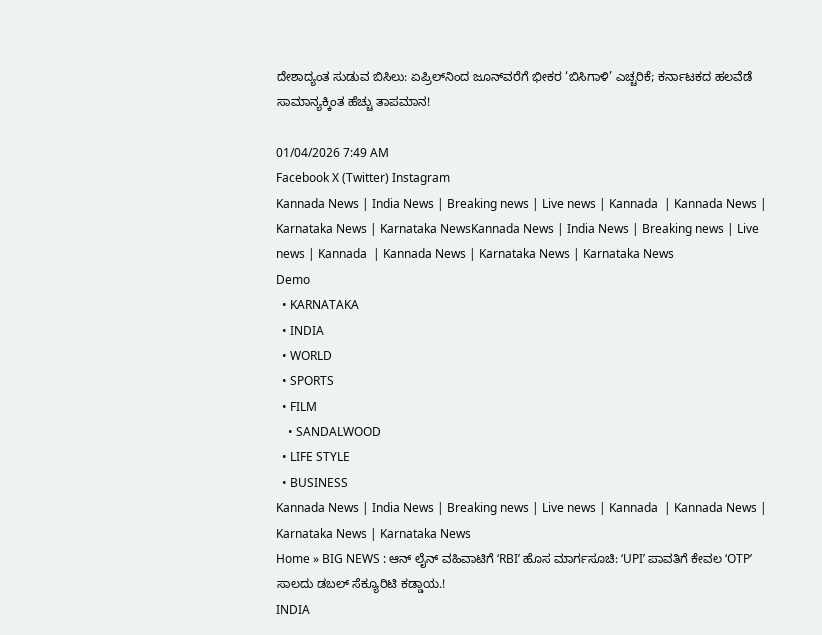ದೇಶಾದ್ಯಂತ ಸುಡುವ ಬಿಸಿಲು: ಏಪ್ರಿಲ್‌ನಿಂದ ಜೂನ್‌ವರೆಗೆ ಭೀಕರ ‘ಬಿಸಿಗಾಳಿ’ ಎಚ್ಚರಿಕೆ; ಕರ್ನಾಟಕದ ಹಲವೆಡೆ ಸಾಮಾನ್ಯಕ್ಕಿಂತ ಹೆಚ್ಚು ತಾಪಮಾನ!

01/04/2026 7:49 AM
Facebook X (Twitter) Instagram
Kannada News | India News | Breaking news | Live news | Kannada  | Kannada News | Karnataka News | Karnataka NewsKannada News | India News | Breaking news | Live news | Kannada  | Kannada News | Karnataka News | Karnataka News
Demo
  • KARNATAKA
  • INDIA
  • WORLD
  • SPORTS
  • FILM
    • SANDALWOOD
  • LIFE STYLE
  • BUSINESS
Kannada News | India News | Breaking news | Live news | Kannada  | Kannada News | Karnataka News | Karnataka News
Home » BIG NEWS : ಆನ್ ಲೈನ್ ವಹಿವಾಟಿಗೆ ‘RBI’ ಹೊಸ ಮಾರ್ಗಸೂಚಿ: ‘UPI’ ಪಾವತಿಗೆ ಕೇವಲ ‘OTP’ ಸಾಲದು ಡಬಲ್ ಸೆಕ್ಯೂರಿಟಿ ಕಡ್ಡಾಯ.!
INDIA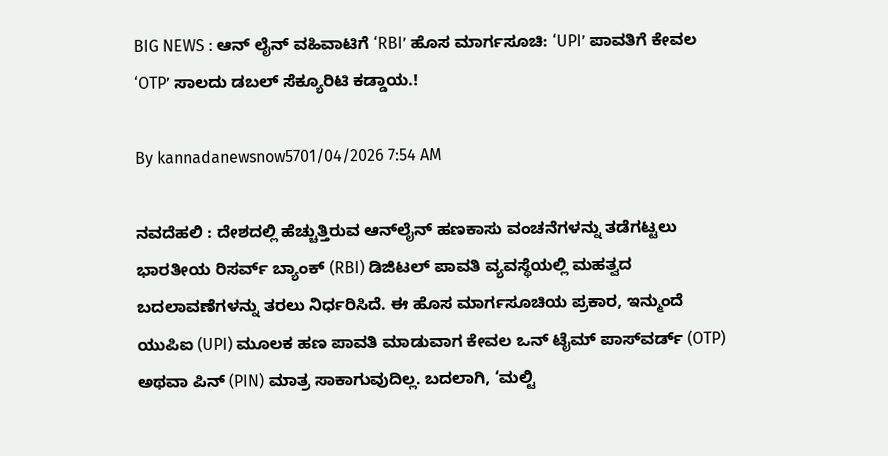BIG NEWS : ಆನ್ ಲೈನ್ ವಹಿವಾಟಿಗೆ ‘RBI’ ಹೊಸ ಮಾರ್ಗಸೂಚಿ: ‘UPI’ ಪಾವತಿಗೆ ಕೇವಲ ‘OTP’ ಸಾಲದು ಡಬಲ್ ಸೆಕ್ಯೂರಿಟಿ ಕಡ್ಡಾಯ.!

By kannadanewsnow5701/04/2026 7:54 AM

ನವದೆಹಲಿ : ದೇಶದಲ್ಲಿ ಹೆಚ್ಚುತ್ತಿರುವ ಆನ್‌ಲೈನ್ ಹಣಕಾಸು ವಂಚನೆಗಳನ್ನು ತಡೆಗಟ್ಟಲು ಭಾರತೀಯ ರಿಸರ್ವ್ ಬ್ಯಾಂಕ್ (RBI) ಡಿಜಿಟಲ್ ಪಾವತಿ ವ್ಯವಸ್ಥೆಯಲ್ಲಿ ಮಹತ್ವದ ಬದಲಾವಣೆಗಳನ್ನು ತರಲು ನಿರ್ಧರಿಸಿದೆ. ಈ ಹೊಸ ಮಾರ್ಗಸೂಚಿಯ ಪ್ರಕಾರ, ಇನ್ಮುಂದೆ ಯುಪಿಐ (UPI) ಮೂಲಕ ಹಣ ಪಾವತಿ ಮಾಡುವಾಗ ಕೇವಲ ಒನ್ ಟೈಮ್ ಪಾಸ್‌ವರ್ಡ್ (OTP) ಅಥವಾ ಪಿನ್ (PIN) ಮಾತ್ರ ಸಾಕಾಗುವುದಿಲ್ಲ. ಬದಲಾಗಿ, ‘ಮಲ್ಟಿ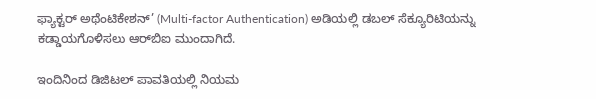ಫ್ಯಾಕ್ಟರ್ ಅಥೆಂಟಿಕೇಶನ್’ (Multi-factor Authentication) ಅಡಿಯಲ್ಲಿ ಡಬಲ್ ಸೆಕ್ಯೂರಿಟಿಯನ್ನು ಕಡ್ಡಾಯಗೊಳಿಸಲು ಆರ್‌ಬಿಐ ಮುಂದಾಗಿದೆ.

ಇಂದಿನಿಂದ ಡಿಜಿಟಲ್ ಪಾವತಿಯಲ್ಲಿ ನಿಯಮ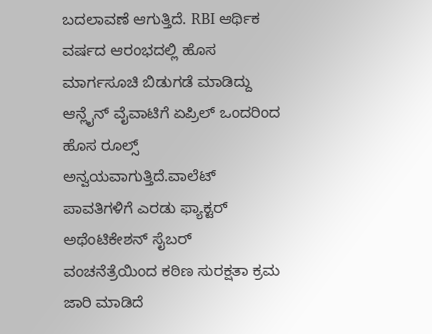ಬದಲಾವಣೆ ಆಗುತ್ತಿದೆ. RBI ಆರ್ಥಿಕ ವರ್ಷದ ಆರಂಭದಲ್ಲಿ ಹೊಸ ಮಾರ್ಗಸೂಚಿ ಬಿಡುಗಡೆ ಮಾಡಿದ್ದು ಆನ್ಲೈನ್ ವೈವಾಟಿಗೆ ಏಪ್ರಿಲ್ ಒಂದರಿಂದ ಹೊಸ ರೂಲ್ಸ್ ಅನ್ವಯವಾಗುತ್ತಿದೆ.ವಾಲೆಟ್ ಪಾವತಿಗಳಿಗೆ ಎರಡು ಫ್ಯಾಕ್ಟರ್ ಅಥೆಂಟಿಕೇಶನ್ ಸೈಬರ್ ವಂಚನೆತ್ರೆಯಿಂದ ಕಠಿಣ ಸುರಕ್ಷತಾ ಕ್ರಮ ಜಾರಿ ಮಾಡಿದೆ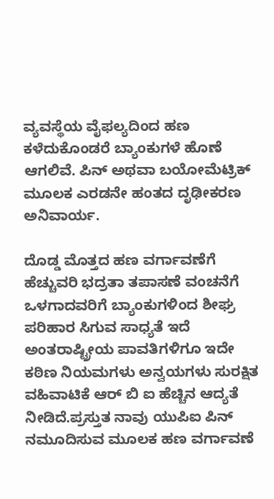ವ್ಯವಸ್ಥೆಯ ವೈಫಲ್ಯದಿಂದ ಹಣ ಕಳೆದುಕೊಂಡರೆ ಬ್ಯಾಂಕುಗಳೆ ಹೊಣೆ ಆಗಲಿವೆ. ಪಿನ್ ಅಥವಾ ಬಯೋಮೆಟ್ರಿಕ್ ಮೂಲಕ ಎರಡನೇ ಹಂತದ ದೃಢೀಕರಣ ಅನಿವಾರ್ಯ.

ದೊಡ್ಡ ಮೊತ್ತದ ಹಣ ವರ್ಗಾವಣೆಗೆ ಹೆಚ್ಚುವರಿ ಭದ್ರತಾ ತಪಾಸಣೆ ವಂಚನೆಗೆ ಒಳಗಾದವರಿಗೆ ಬ್ಯಾಂಕುಗಳಿಂದ ಶೀಘ್ರ ಪರಿಹಾರ ಸಿಗುವ ಸಾಧ್ಯತೆ ಇದೆ ಅಂತರಾಷ್ಟ್ರೀಯ ಪಾವತಿಗಳಿಗೂ ಇದೇ ಕಠಿಣ ನಿಯಮಗಳು ಅನ್ವಯಗಳು ಸುರಕ್ಷಿತ ವಹಿವಾಟಿಕೆ ಆರ್ ಬಿ ಐ ಹೆಚ್ಚಿನ ಆದ್ಯತೆ ನೀಡಿದೆ.ಪ್ರಸ್ತುತ ನಾವು ಯುಪಿಐ ಪಿನ್ ನಮೂದಿಸುವ ಮೂಲಕ ಹಣ ವರ್ಗಾವಣೆ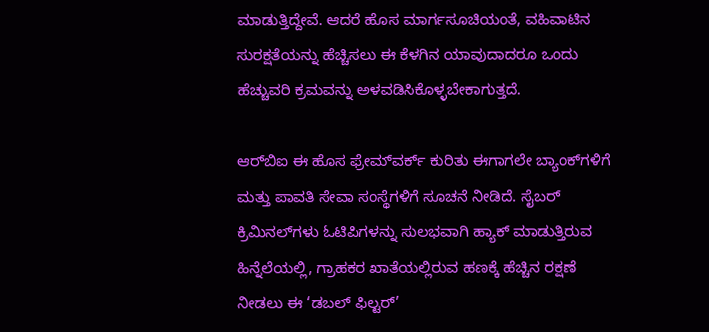ಮಾಡುತ್ತಿದ್ದೇವೆ. ಆದರೆ ಹೊಸ ಮಾರ್ಗಸೂಚಿಯಂತೆ, ವಹಿವಾಟಿನ ಸುರಕ್ಷತೆಯನ್ನು ಹೆಚ್ಚಿಸಲು ಈ ಕೆಳಗಿನ ಯಾವುದಾದರೂ ಒಂದು ಹೆಚ್ಚುವರಿ ಕ್ರಮವನ್ನು ಅಳವಡಿಸಿಕೊಳ್ಳಬೇಕಾಗುತ್ತದೆ.

ಆರ್‌ಬಿಐ ಈ ಹೊಸ ಫ್ರೇಮ್‌ವರ್ಕ್ ಕುರಿತು ಈಗಾಗಲೇ ಬ್ಯಾಂಕ್‌ಗಳಿಗೆ ಮತ್ತು ಪಾವತಿ ಸೇವಾ ಸಂಸ್ಥೆಗಳಿಗೆ ಸೂಚನೆ ನೀಡಿದೆ. ಸೈಬರ್ ಕ್ರಿಮಿನಲ್‌ಗಳು ಓಟಿಪಿಗಳನ್ನು ಸುಲಭವಾಗಿ ಹ್ಯಾಕ್ ಮಾಡುತ್ತಿರುವ ಹಿನ್ನೆಲೆಯಲ್ಲಿ, ಗ್ರಾಹಕರ ಖಾತೆಯಲ್ಲಿರುವ ಹಣಕ್ಕೆ ಹೆಚ್ಚಿನ ರಕ್ಷಣೆ ನೀಡಲು ಈ ‘ಡಬಲ್ ಫಿಲ್ಟರ್’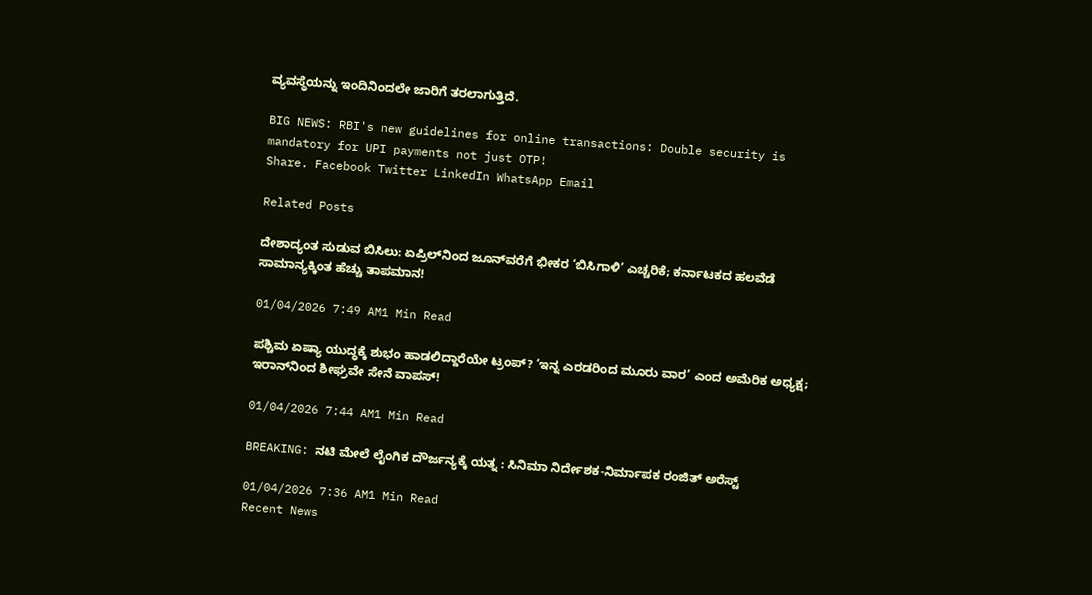ವ್ಯವಸ್ಥೆಯನ್ನು ಇಂದಿನಿಂದಲೇ ಜಾರಿಗೆ ತರಲಾಗುತ್ತಿದೆ.

BIG NEWS: RBI's new guidelines for online transactions: Double security is mandatory for UPI payments not just OTP!
Share. Facebook Twitter LinkedIn WhatsApp Email

Related Posts

ದೇಶಾದ್ಯಂತ ಸುಡುವ ಬಿಸಿಲು: ಏಪ್ರಿಲ್‌ನಿಂದ ಜೂನ್‌ವರೆಗೆ ಭೀಕರ ‘ಬಿಸಿಗಾಳಿ’ ಎಚ್ಚರಿಕೆ; ಕರ್ನಾಟಕದ ಹಲವೆಡೆ ಸಾಮಾನ್ಯಕ್ಕಿಂತ ಹೆಚ್ಚು ತಾಪಮಾನ!

01/04/2026 7:49 AM1 Min Read

ಪಶ್ಚಿಮ ಏಷ್ಯಾ ಯುದ್ಧಕ್ಕೆ ಶುಭಂ ಹಾಡಲಿದ್ದಾರೆಯೇ ಟ್ರಂಪ್? ‘ಇನ್ನ ಎರಡರಿಂದ ಮೂರು ವಾರ’ ಎಂದ ಅಮೆರಿಕ ಅಧ್ಯಕ್ಷ; ಇರಾನ್‌ನಿಂದ ಶೀಘ್ರವೇ ಸೇನೆ ವಾಪಸ್!

01/04/2026 7:44 AM1 Min Read

BREAKING: ನಟಿ ಮೇಲೆ ಲೈಂಗಿಕ ದೌರ್ಜನ್ಯಕ್ಕೆ ಯತ್ನ : ಸಿನಿಮಾ ನಿರ್ದೇಶಕ-ನಿರ್ಮಾಪಕ ರಂಜಿತ್ ಅರೆಸ್ಟ್

01/04/2026 7:36 AM1 Min Read
Recent News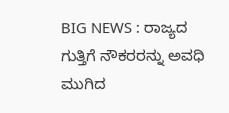BIG NEWS : ರಾಜ್ಯದ ಗುತ್ತಿಗೆ ನೌಕರರನ್ನು ಅವಧಿ ಮುಗಿದ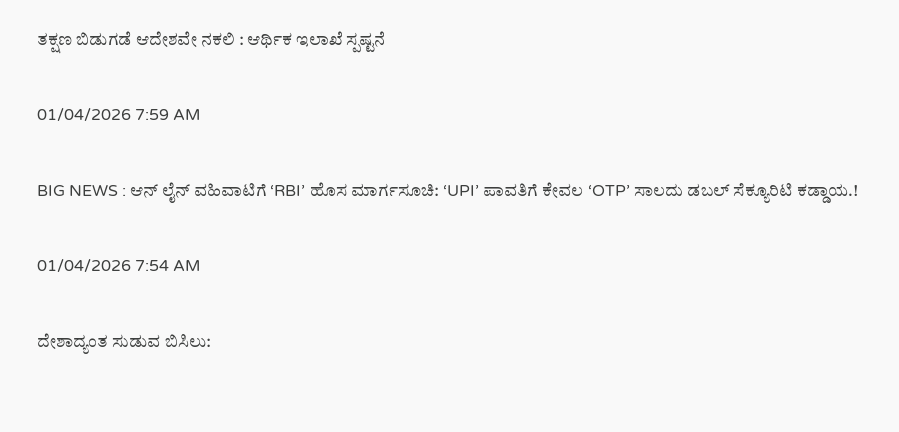ತಕ್ಷಣ ಬಿಡುಗಡೆ ಆದೇಶವೇ ನಕಲಿ : ಆರ್ಥಿಕ ಇಲಾಖೆ ಸ್ಪಷ್ಟನೆ

01/04/2026 7:59 AM

BIG NEWS : ಆನ್ ಲೈನ್ ವಹಿವಾಟಿಗೆ ‘RBI’ ಹೊಸ ಮಾರ್ಗಸೂಚಿ: ‘UPI’ ಪಾವತಿಗೆ ಕೇವಲ ‘OTP’ ಸಾಲದು ಡಬಲ್ ಸೆಕ್ಯೂರಿಟಿ ಕಡ್ಡಾಯ.!

01/04/2026 7:54 AM

ದೇಶಾದ್ಯಂತ ಸುಡುವ ಬಿಸಿಲು: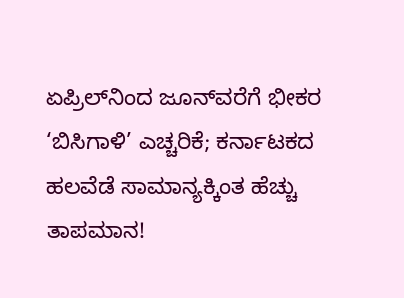ಏಪ್ರಿಲ್‌ನಿಂದ ಜೂನ್‌ವರೆಗೆ ಭೀಕರ ‘ಬಿಸಿಗಾಳಿ’ ಎಚ್ಚರಿಕೆ; ಕರ್ನಾಟಕದ ಹಲವೆಡೆ ಸಾಮಾನ್ಯಕ್ಕಿಂತ ಹೆಚ್ಚು ತಾಪಮಾನ!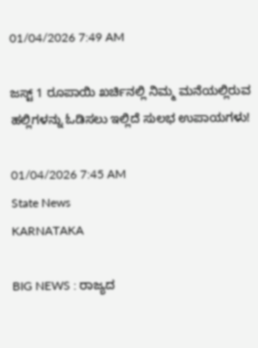01/04/2026 7:49 AM

ಜಸ್ಟ್ 1 ರೂಪಾಯಿ ಖರ್ಚಿನಲ್ಲಿ ನಿಮ್ಮ ಮನೆಯಲ್ಲಿರುವ ಹಲ್ಲಿಗಳನ್ನು ಓಡಿಸಲು ಇಲ್ಲಿದೆ ಸುಲಭ ಉಪಾಯಗಳು!

01/04/2026 7:45 AM
State News
KARNATAKA

BIG NEWS : ರಾಜ್ಯದ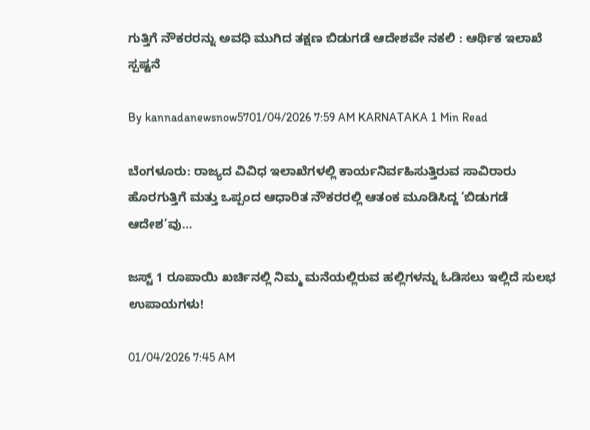ಗುತ್ತಿಗೆ ನೌಕರರನ್ನು ಅವಧಿ ಮುಗಿದ ತಕ್ಷಣ ಬಿಡುಗಡೆ ಆದೇಶವೇ ನಕಲಿ : ಆರ್ಥಿಕ ಇಲಾಖೆ ಸ್ಪಷ್ಟನೆ

By kannadanewsnow5701/04/2026 7:59 AM KARNATAKA 1 Min Read

ಬೆಂಗಳೂರು: ರಾಜ್ಯದ ವಿವಿಧ ಇಲಾಖೆಗಳಲ್ಲಿ ಕಾರ್ಯನಿರ್ವಹಿಸುತ್ತಿರುವ ಸಾವಿರಾರು ಹೊರಗುತ್ತಿಗೆ ಮತ್ತು ಒಪ್ಪಂದ ಆಧಾರಿತ ನೌಕರರಲ್ಲಿ ಆತಂಕ ಮೂಡಿಸಿದ್ದ ‘ಬಿಡುಗಡೆ ಆದೇಶ’ವು…

ಜಸ್ಟ್ 1 ರೂಪಾಯಿ ಖರ್ಚಿನಲ್ಲಿ ನಿಮ್ಮ ಮನೆಯಲ್ಲಿರುವ ಹಲ್ಲಿಗಳನ್ನು ಓಡಿಸಲು ಇಲ್ಲಿದೆ ಸುಲಭ ಉಪಾಯಗಳು!

01/04/2026 7:45 AM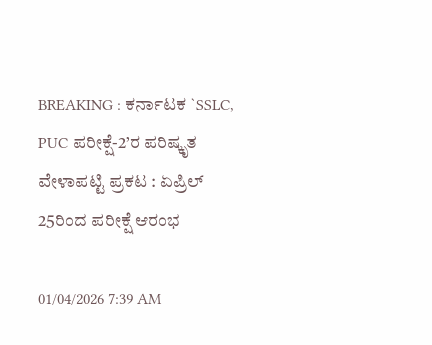BREAKING : ಕರ್ನಾಟಕ `SSLC, PUC ಪರೀಕ್ಷೆ-2’ರ ಪರಿಷ್ಕೃತ ವೇಳಾಪಟ್ಟಿ ಪ್ರಕಟ : ಏಪ್ರಿಲ್ 25ರಿಂದ ಪರೀಕ್ಷೆ ಆರಂಭ

01/04/2026 7:39 AM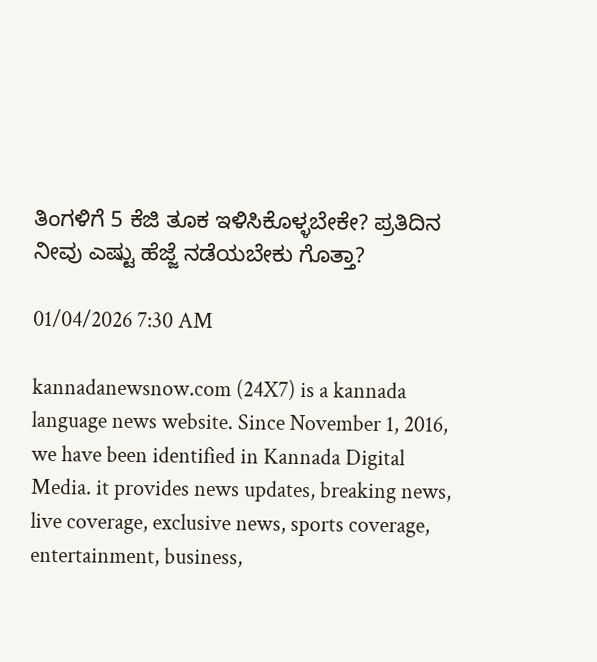ತಿಂಗಳಿಗೆ 5 ಕೆಜಿ ತೂಕ ಇಳಿಸಿಕೊಳ್ಳಬೇಕೇ? ಪ್ರತಿದಿನ ನೀವು ಎಷ್ಟು ಹೆಜ್ಜೆ ನಡೆಯಬೇಕು ಗೊತ್ತಾ?

01/04/2026 7:30 AM

kannadanewsnow.com (24X7) is a kannada language news website. Since November 1, 2016, we have been identified in Kannada Digital Media. it provides news updates, breaking news, live coverage, exclusive news, sports coverage, entertainment, business,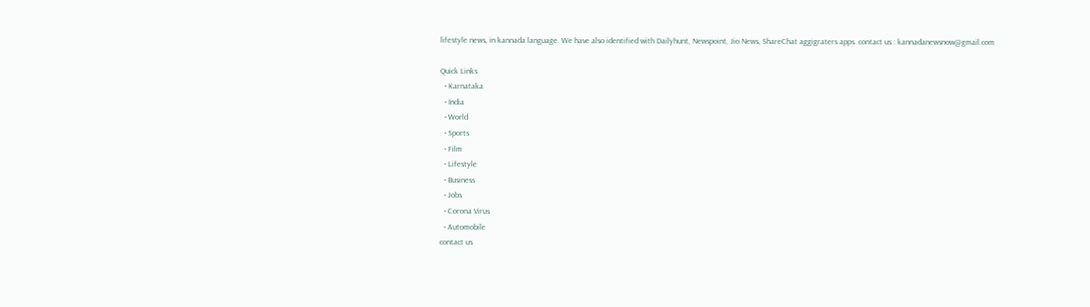lifestyle news, in kannada language. We have also identified with Dailyhunt, Newspoint, Jio News, ShareChat aggigraters apps. contact us : kannadanewsnow@gmail.com

Quick Links
  • Karnataka
  • India
  • World
  • Sports
  • Film
  • Lifestyle
  • Business
  • Jobs
  • Corona Virus
  • Automobile
contact us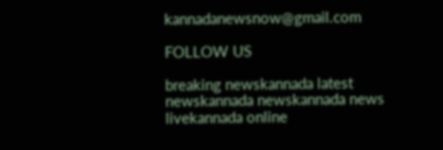kannadanewsnow@gmail.com

FOLLOW US

breaking newskannada latest newskannada newskannada news livekannada online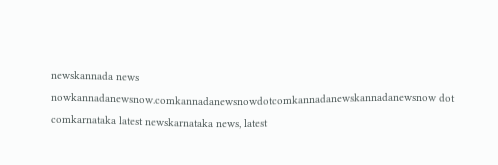newskannada news nowkannadanewsnow.comkannadanewsnowdotcomkannadanewskannadanewsnow dot comkarnataka latest newskarnataka news, latest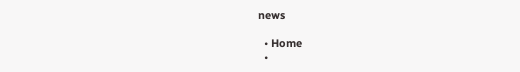news

  • Home
  •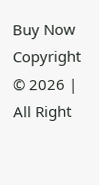Buy Now
Copyright © 2026 | All Right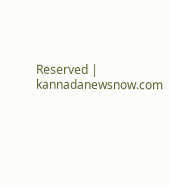Reserved | kannadanewsnow.com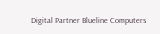Digital Partner Blueline Computers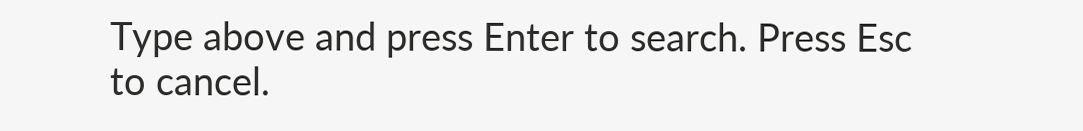Type above and press Enter to search. Press Esc to cancel.